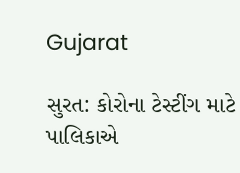Gujarat

સુરત: કોરોના ટેસ્ટીંગ માટે પાલિકાએ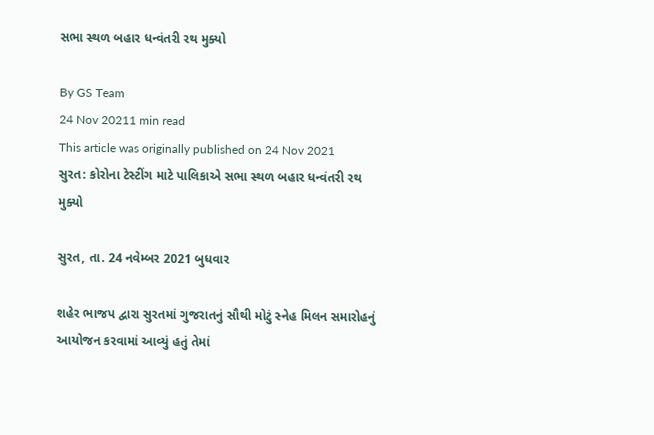સભા સ્થળ બહાર ધન્વંતરી રથ મુક્યો

By GS Team
24 Nov 20211 min read
This article was originally published on 24 Nov 2021
સુરત: કોરોના ટેસ્ટીંગ માટે પાલિકાએ સભા સ્થળ બહાર ધન્વંતરી રથ મુક્યો

સુરત, તા. 24 નવેમ્બર 2021 બુધવાર

શહેર ભાજપ દ્વારા સુરતમાં ગુજરાતનું સૌથી મોટું સ્નેહ મિલન સમારોહનું આયોજન કરવામાં આવ્યું હતું તેમાં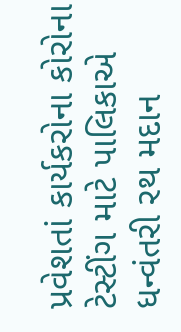પ્રવેશતાં કાર્યકરોના કોરોના ટેસ્ટીંગ માટે પાલિકાએ ધન્વંતરી રથ મદાન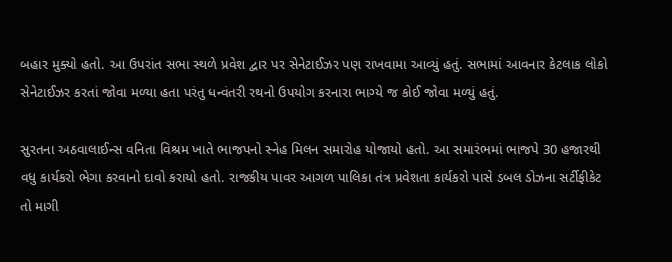બહાર મુક્યો હતો. આ ઉપરાંત સભા સ્થળે પ્રવેશ દ્વાર પર સેનેટાઈઝર પણ રાખવામા આવ્યું હતું. સભામાં આવનાર કેટલાક લોકો સેનેટાઈઝર કરતાં જોવા મળ્યા હતા પરંતુ ધન્વંતરી રથનો ઉપયોગ કરનારા ભાગ્યે જ કોઈ જોવા મળ્યું હતું.

સુરતના અઠવાલાઈન્સ વનિતા વિશ્રમ ખાતે ભાજપનો સ્નેહ મિલન સમારોહ યોજાયો હતો. આ સમારંભમાં ભાજપે 30 હજારથી વધુ કાર્યકરો ભેગા કરવાનો દાવો કરાયો હતો. રાજકીય પાવર આગળ પાલિકા તંત્ર પ્રવેશતા કાર્યકરો પાસે ડબલ ડોઝના સર્ટીફીકેટ તો માગી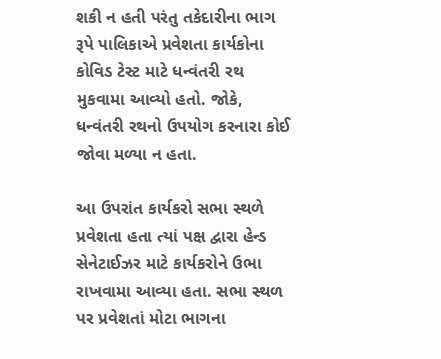શકી ન હતી પરંતુ તકેદારીના ભાગ રૂપે પાલિકાએ પ્રવેશતા કાર્યકોના કોવિડ ટેસ્ટ માટે ધન્વંતરી રથ મુકવામા આવ્યો હતો. જોકે, ધન્વંતરી રથનો ઉપયોગ કરનારા કોઈ જોવા મળ્યા ન હતા.

આ ઉપરાંત કાર્યકરો સભા સ્થળે પ્રવેશતા હતા ત્યાં પક્ષ દ્વારા હેન્ડ સેનેટાઈઝર માટે કાર્યકરોને ઉભા રાખવામા આવ્યા હતા. સભા સ્થળ પર પ્રવેશતાં મોટા ભાગના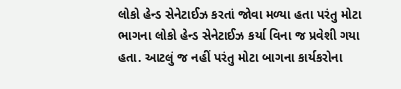લોકો હેન્ડ સેનેટાઈઝ કરતાં જોવા મળ્યા હતા પરંતુ મોટા ભાગના લોકો હેન્ડ સેનેટાઈઝ કર્યા વિના જ પ્રવેશી ગયા હતા. આટલું જ નહીં પરંતુ મોટા બાગના કાર્યકરોના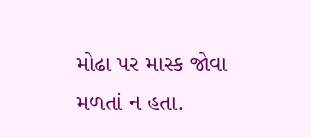મોઢા પર માસ્ક જોવા મળતાં ન હતા.